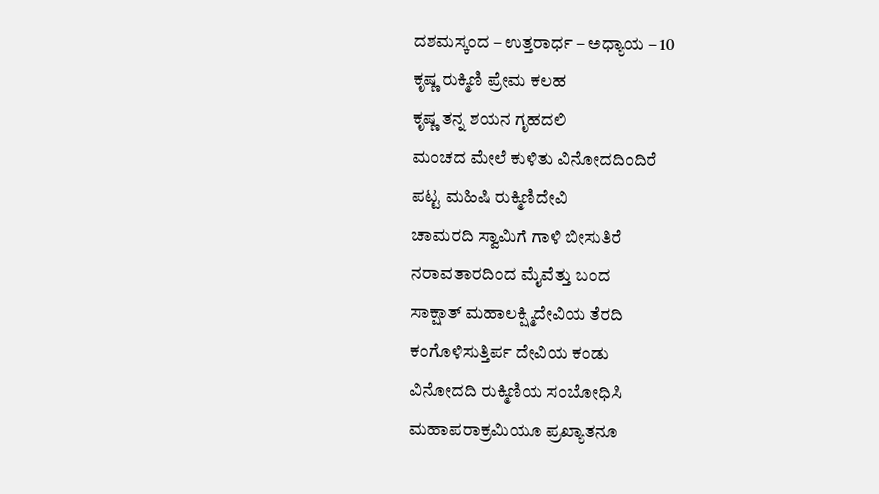ದಶಮಸ್ಕಂದ – ಉತ್ತರಾರ್ಧ – ಅಧ್ಯಾಯ – 10
ಕೃಷ್ಣ ರುಕ್ಮಿಣಿ ಪ್ರೇಮ ಕಲಹ
ಕೃಷ್ಣ ತನ್ನ ಶಯನ ಗೃಹದಲಿ
ಮಂಚದ ಮೇಲೆ ಕುಳಿತು ವಿನೋದದಿಂದಿರೆ
ಪಟ್ಟ ಮಹಿಷಿ ರುಕ್ಮಿಣಿದೇವಿ
ಚಾಮರದಿ ಸ್ವಾಮಿಗೆ ಗಾಳಿ ಬೀಸುತಿರೆ
ನರಾವತಾರದಿಂದ ಮೈವೆತ್ತು ಬಂದ
ಸಾಕ್ಷಾತ್ ಮಹಾಲಕ್ಷ್ಮಿದೇವಿಯ ತೆರದಿ
ಕಂಗೊಳಿಸುತ್ತಿರ್ಪ ದೇವಿಯ ಕಂಡು
ವಿನೋದದಿ ರುಕ್ಮಿಣಿಯ ಸಂಬೋಧಿಸಿ
ಮಹಾಪರಾಕ್ರಮಿಯೂ ಪ್ರಖ್ಯಾತನೂ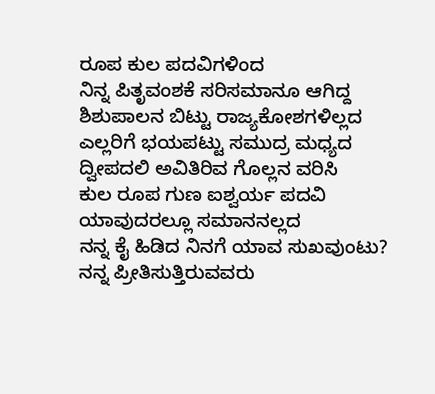ರೂಪ ಕುಲ ಪದವಿಗಳಿಂದ
ನಿನ್ನ ಪಿತೃವಂಶಕೆ ಸರಿಸಮಾನೂ ಆಗಿದ್ದ
ಶಿಶುಪಾಲನ ಬಿಟ್ಟು ರಾಜ್ಯಕೋಶಗಳಿಲ್ಲದ
ಎಲ್ಲರಿಗೆ ಭಯಪಟ್ಟು ಸಮುದ್ರ ಮಧ್ಯದ
ದ್ವೀಪದಲಿ ಅವಿತಿರಿವ ಗೊಲ್ಲನ ವರಿಸಿ
ಕುಲ ರೂಪ ಗುಣ ಐಶ್ವರ್ಯ ಪದವಿ
ಯಾವುದರಲ್ಲೂ ಸಮಾನನಲ್ಲದ
ನನ್ನ ಕೈ ಹಿಡಿದ ನಿನಗೆ ಯಾವ ಸುಖವುಂಟು?
ನನ್ನ ಪ್ರೀತಿಸುತ್ತಿರುವವರು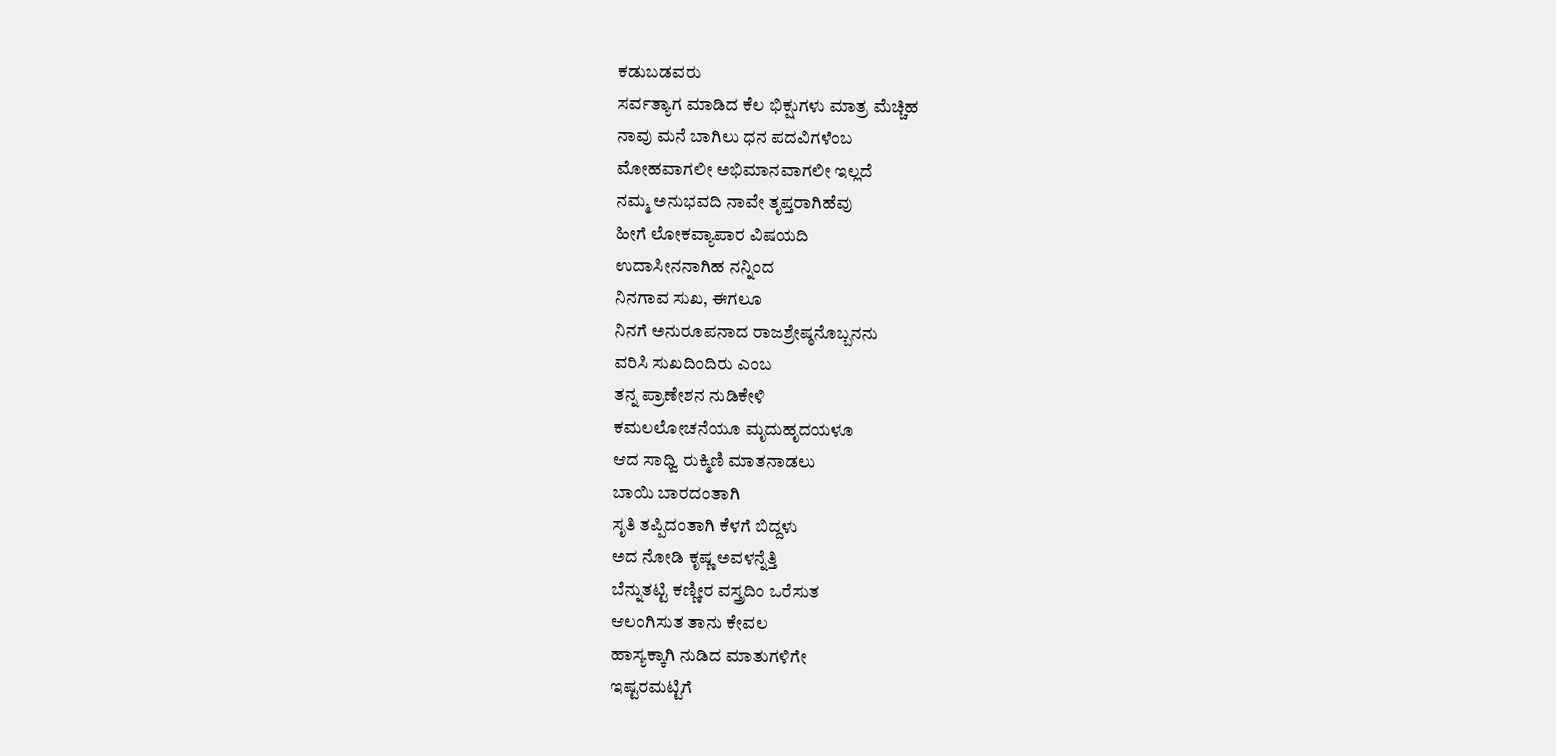ಕಡುಬಡವರು
ಸರ್ವತ್ಯಾಗ ಮಾಡಿದ ಕೆಲ ಭಿಕ್ಷುಗಳು ಮಾತ್ರ ಮೆಚ್ಚಿಹ
ನಾವು ಮನೆ ಬಾಗಿಲು ಧನ ಪದವಿಗಳೆಂಬ
ಮೋಹವಾಗಲೀ ಅಭಿಮಾನವಾಗಲೀ ಇಲ್ಲದೆ
ನಮ್ಮ ಅನುಭವದಿ ನಾವೇ ತೃಪ್ತರಾಗಿಹೆವು
ಹೀಗೆ ಲೋಕವ್ಯಾಪಾರ ವಿಷಯದಿ
ಉದಾಸೀನನಾಗಿಹ ನನ್ನಿಂದ
ನಿನಗಾವ ಸುಖ, ಈಗಲೂ
ನಿನಗೆ ಅನುರೂಪನಾದ ರಾಜಶ್ರೇಷ್ಠನೊಬ್ಬನನು
ವರಿಸಿ ಸುಖದಿಂದಿರು ಎಂಬ
ತನ್ನ ಪ್ರಾಣೇಶನ ನುಡಿಕೇಳಿ
ಕಮಲಲೋಚನೆಯೂ ಮೃದುಹೃದಯಳೂ
ಆದ ಸಾಧ್ವಿ ರುಕ್ಮಿಣಿ ಮಾತನಾಡಲು
ಬಾಯಿ ಬಾರದಂತಾಗಿ
ಸೃತಿ ತಪ್ಪಿದಂತಾಗಿ ಕೆಳಗೆ ಬಿದ್ದಳು
ಅದ ನೋಡಿ ಕೃಷ್ಣ ಅವಳನ್ನೆತ್ತಿ
ಬೆನ್ನುತಟ್ಟಿ ಕಣ್ಣೀರ ವಸ್ತ್ರದಿಂ ಒರೆಸುತ
ಆಲಂಗಿಸುತ ತಾನು ಕೇವಲ
ಹಾಸ್ಯಕ್ಕಾಗಿ ನುಡಿದ ಮಾತುಗಳಿಗೇ
ಇಷ್ಟರಮಟ್ಟಿಗೆ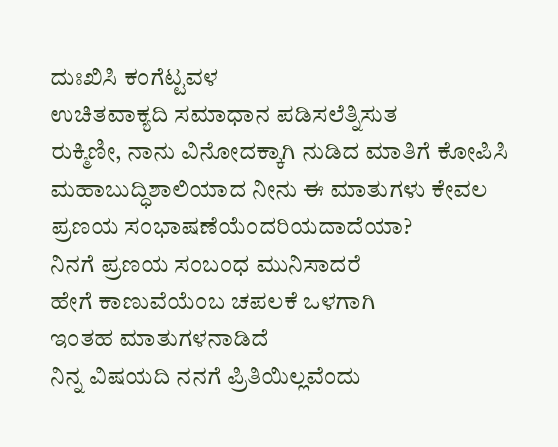ದುಃಖಿಸಿ ಕಂಗೆಟ್ಟವಳ
ಉಚಿತವಾಕ್ಯದಿ ಸಮಾಧಾನ ಪಡಿಸಲೆತ್ನಿಸುತ
ರುಕ್ಮಿಣೀ, ನಾನು ವಿನೋದಕ್ಕಾಗಿ ನುಡಿದ ಮಾತಿಗೆ ಕೋಪಿಸಿ
ಮಹಾಬುದ್ಧಿಶಾಲಿಯಾದ ನೀನು ಈ ಮಾತುಗಳು ಕೇವಲ
ಪ್ರಣಯ ಸಂಭಾಷಣೆಯೆಂದರಿಯದಾದೆಯಾ?
ನಿನಗೆ ಪ್ರಣಯ ಸಂಬಂಧ ಮುನಿಸಾದರೆ
ಹೇಗೆ ಕಾಣುವೆಯೆಂಬ ಚಪಲಕೆ ಒಳಗಾಗಿ
ಇಂತಹ ಮಾತುಗಳನಾಡಿದೆ
ನಿನ್ನ ವಿಷಯದಿ ನನಗೆ ಪ್ರಿತಿಯಿಲ್ಲವೆಂದು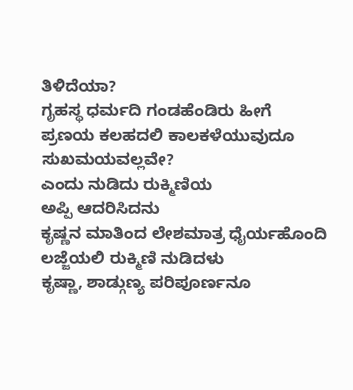ತಿಳಿದೆಯಾ?
ಗೃಹಸ್ಥ ಧರ್ಮದಿ ಗಂಡಹೆಂಡಿರು ಹೀಗೆ
ಪ್ರಣಯ ಕಲಹದಲಿ ಕಾಲಕಳೆಯುವುದೂ
ಸುಖಮಯವಲ್ಲವೇ?
ಎಂದು ನುಡಿದು ರುಕ್ಮಿಣಿಯ
ಅಪ್ಪಿ ಆದರಿಸಿದನು
ಕೃಷ್ಣನ ಮಾತಿಂದ ಲೇಶಮಾತ್ರ ಧೈರ್ಯಹೊಂದಿ
ಲಜ್ಜೆಯಲಿ ರುಕ್ಮಿಣಿ ನುಡಿದಳು
ಕೃಷ್ಣಾ, ಶಾಡ್ಗುಣ್ಯ ಪರಿಪೂರ್ಣನೂ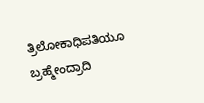ತ್ರಿಲೋಕಾಧಿಪತಿಯೂ ಬ್ರಹ್ಮೇಂದ್ರಾದಿ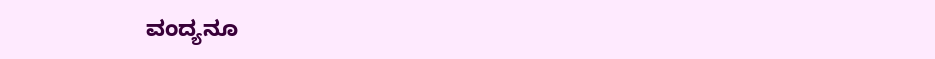ವಂದ್ಯನೂ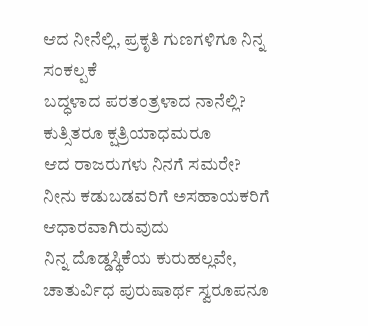ಆದ ನೀನೆಲ್ಲಿ, ಪ್ರಕೃತಿ ಗುಣಗಳಿಗೂ ನಿನ್ನ ಸಂಕಲ್ಪಕೆ
ಬದ್ಧಳಾದ ಪರತಂತ್ರಳಾದ ನಾನೆಲ್ಲಿ?
ಕುತ್ಸಿತರೂ ಕ್ಷತ್ರಿಯಾಧಮರೂ
ಆದ ರಾಜರುಗಳು ನಿನಗೆ ಸಮರೇ?
ನೀನು ಕಡುಬಡವರಿಗೆ ಅಸಹಾಯಕರಿಗೆ
ಆಧಾರವಾಗಿರುವುದು
ನಿನ್ನ ದೊಡ್ಡಸ್ಥಿಕೆಯ ಕುರುಹಲ್ಲವೇ,
ಚಾತುರ್ವಿಧ ಪುರುಷಾರ್ಥ ಸ್ವರೂಪನೂ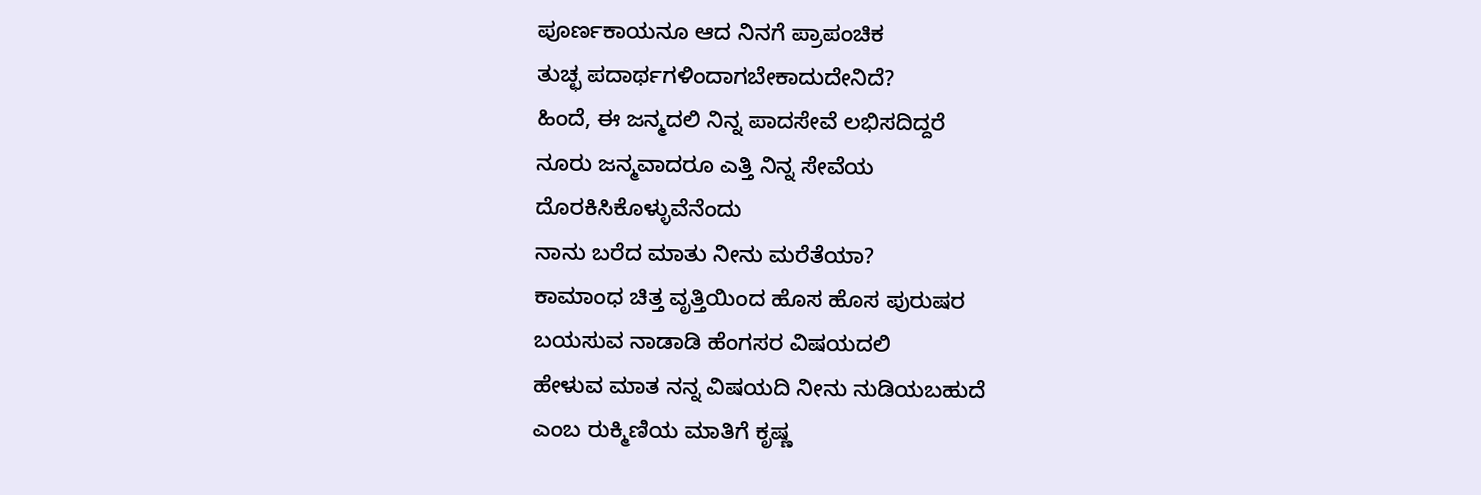ಪೂರ್ಣಕಾಯನೂ ಆದ ನಿನಗೆ ಪ್ರಾಪಂಚಿಕ
ತುಚ್ಛ ಪದಾರ್ಥಗಳಿಂದಾಗಬೇಕಾದುದೇನಿದೆ?
ಹಿಂದೆ, ಈ ಜನ್ಮದಲಿ ನಿನ್ನ ಪಾದಸೇವೆ ಲಭಿಸದಿದ್ದರೆ
ನೂರು ಜನ್ಮವಾದರೂ ಎತ್ತಿ ನಿನ್ನ ಸೇವೆಯ
ದೊರಕಿಸಿಕೊಳ್ಳುವೆನೆಂದು
ನಾನು ಬರೆದ ಮಾತು ನೀನು ಮರೆತೆಯಾ?
ಕಾಮಾಂಧ ಚಿತ್ತ ವೃತ್ತಿಯಿಂದ ಹೊಸ ಹೊಸ ಪುರುಷರ
ಬಯಸುವ ನಾಡಾಡಿ ಹೆಂಗಸರ ವಿಷಯದಲಿ
ಹೇಳುವ ಮಾತ ನನ್ನ ವಿಷಯದಿ ನೀನು ನುಡಿಯಬಹುದೆ
ಎಂಬ ರುಕ್ಮಿಣಿಯ ಮಾತಿಗೆ ಕೃಷ್ಣ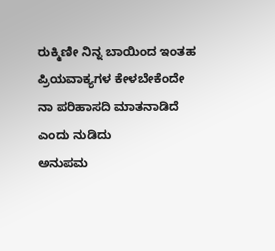ರುಕ್ಮಿಣೀ ನಿನ್ನ ಬಾಯಿಂದ ಇಂತಹ
ಪ್ರಿಯವಾಕ್ಯಗಳ ಕೇಳಬೇಕೆಂದೇ
ನಾ ಪರಿಹಾಸದಿ ಮಾತನಾಡಿದೆ
ಎಂದು ನುಡಿದು
ಅನುಪಮ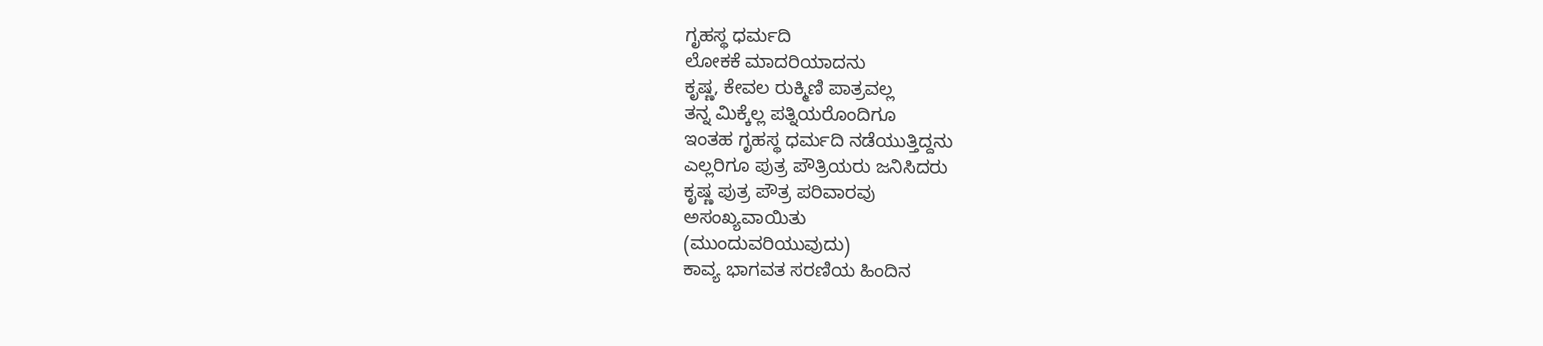ಗೃಹಸ್ಥ ಧರ್ಮದಿ
ಲೋಕಕೆ ಮಾದರಿಯಾದನು
ಕೃಷ್ಣ, ಕೇವಲ ರುಕ್ಮಿಣಿ ಪಾತ್ರವಲ್ಲ
ತನ್ನ ಮಿಕ್ಕೆಲ್ಲ ಪತ್ನಿಯರೊಂದಿಗೂ
ಇಂತಹ ಗೃಹಸ್ಥ ಧರ್ಮದಿ ನಡೆಯುತ್ತಿದ್ದನು
ಎಲ್ಲರಿಗೂ ಪುತ್ರ ಪೌತ್ರಿಯರು ಜನಿಸಿದರು
ಕೃಷ್ಣ ಪುತ್ರ ಪೌತ್ರ ಪರಿವಾರವು
ಅಸಂಖ್ಯವಾಯಿತು
(ಮುಂದುವರಿಯುವುದು)
ಕಾವ್ಯ ಭಾಗವತ ಸರಣಿಯ ಹಿಂದಿನ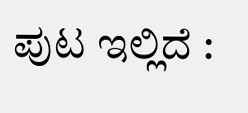ಪುಟ ಇಲ್ಲಿದೆ :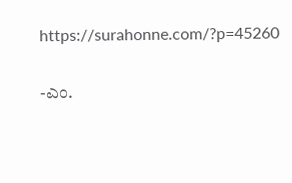https://surahonne.com/?p=45260

-ಎಂ.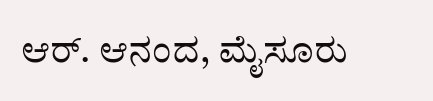ಆರ್. ಆನಂದ, ಮೈಸೂರು